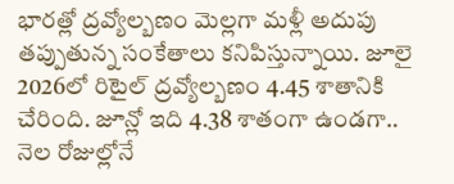భారత్లో ద్రవ్యోల్బణం మెల్లగా మళ్లీ అదుపు తప్పుతున్న సంకేతాలు కనిపిస్తున్నాయి. జూలై 2026లో రిటైల్ ద్రవ్యోల్బణం 4.45 శాతానికి చేరింది. జూన్లో ఇది 4.38 శాతంగా ఉండగా.. నెల రోజుల్లోనే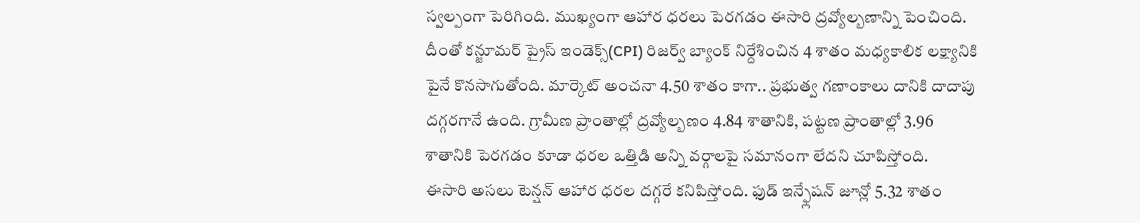స్వల్పంగా పెరిగింది. ముఖ్యంగా ఆహార ధరలు పెరగడం ఈసారి ద్రవ్యోల్బణాన్ని పెంచింది. దీంతో కన్జూమర్ ప్రైస్ ఇండెక్స్(CPI) రిజర్వ్ బ్యాంక్ నిర్దేశించిన 4 శాతం మధ్యకాలిక లక్ష్యానికి పైనే కొనసాగుతోంది. మార్కెట్ అంచనా 4.50 శాతం కాగా.. ప్రభుత్వ గణాంకాలు దానికి దాదాపు దగ్గరగానే ఉంది. గ్రామీణ ప్రాంతాల్లో ద్రవ్యోల్బణం 4.84 శాతానికి, పట్టణ ప్రాంతాల్లో 3.96 శాతానికి పెరగడం కూడా ధరల ఒత్తిడి అన్ని వర్గాలపై సమానంగా లేదని చూపిస్తోంది.
ఈసారి అసలు టెన్షన్ ఆహార ధరల దగ్గరే కనిపిస్తోంది. ఫుడ్ ఇన్ఫ్లేషన్ జూన్లో 5.32 శాతం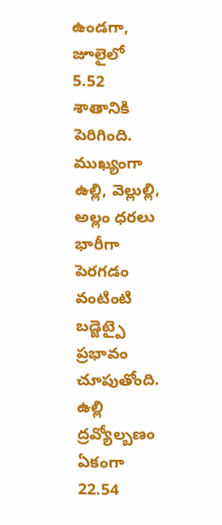ఉండగా, జూలైలో 5.52 శాతానికి పెరిగింది. ముఖ్యంగా ఉల్లి, వెల్లుల్లి, అల్లం ధరలు భారీగా పెరగడం వంటింటి బడ్జెట్పై ప్రభావం చూపుతోంది. ఉల్లి ద్రవ్యోల్బణం ఏకంగా 22.54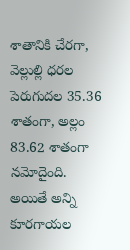శాతానికి చేరగా, వెల్లుల్లి ధరల పెరుగుదల 35.36 శాతంగా, అల్లం 83.62 శాతంగా నమోదైంది. అయితే అన్ని కూరగాయల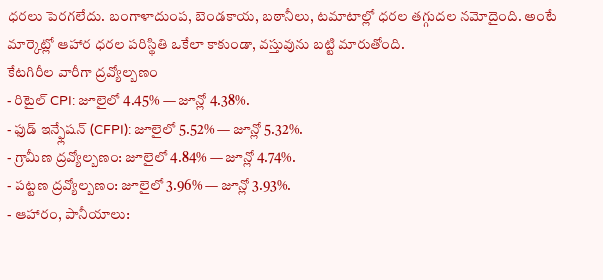ధరలు పెరగలేదు. బంగాళాదుంప, బెండకాయ, బఠానీలు, టమాటాల్లో ధరల తగ్గుదల నమోదైంది. అంటే మార్కెట్లో ఆహార ధరల పరిస్థితి ఒకేలా కాకుండా, వస్తువును బట్టి మారుతోంది.
కేటగిరీల వారీగా ద్రవ్యోల్బణం
- రిటైల్ CPI: జూలైలో 4.45% — జూన్లో 4.38%.
- ఫుడ్ ఇన్ఫ్లేషన్ (CFPI): జూలైలో 5.52% — జూన్లో 5.32%.
- గ్రామీణ ద్రవ్యోల్బణం: జూలైలో 4.84% — జూన్లో 4.74%.
- పట్టణ ద్రవ్యోల్బణం: జూలైలో 3.96% — జూన్లో 3.93%.
- ఆహారం, పానీయాలు: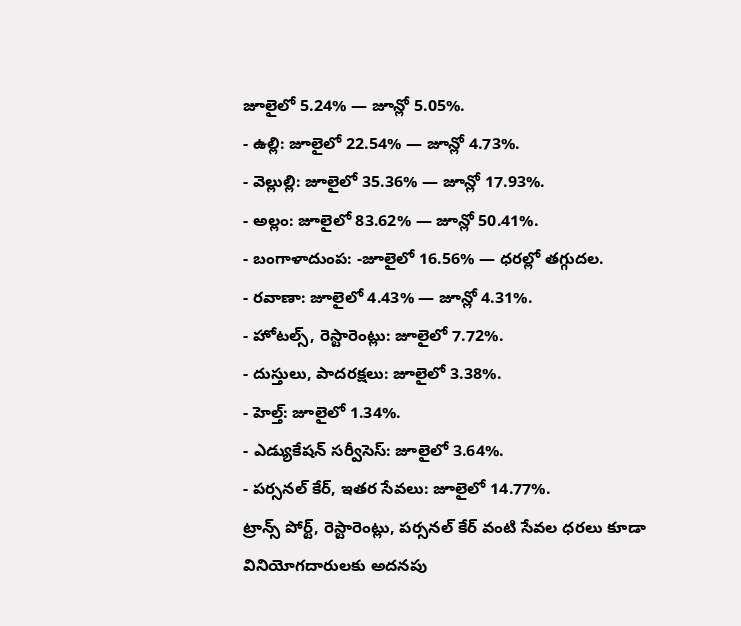జూలైలో 5.24% — జూన్లో 5.05%.
- ఉల్లి: జూలైలో 22.54% — జూన్లో 4.73%.
- వెల్లుల్లి: జూలైలో 35.36% — జూన్లో 17.93%.
- అల్లం: జూలైలో 83.62% — జూన్లో 50.41%.
- బంగాళాదుంప: -జూలైలో 16.56% — ధరల్లో తగ్గుదల.
- రవాణా: జూలైలో 4.43% — జూన్లో 4.31%.
- హోటల్స్, రెస్టారెంట్లు: జూలైలో 7.72%.
- దుస్తులు, పాదరక్షలు: జూలైలో 3.38%.
- హెల్త్: జూలైలో 1.34%.
- ఎడ్యుకేషన్ సర్వీసెస్: జూలైలో 3.64%.
- పర్సనల్ కేర్, ఇతర సేవలు: జూలైలో 14.77%.
ట్రాన్స్ పోర్ట్, రెస్టారెంట్లు, పర్సనల్ కేర్ వంటి సేవల ధరలు కూడా వినియోగదారులకు అదనపు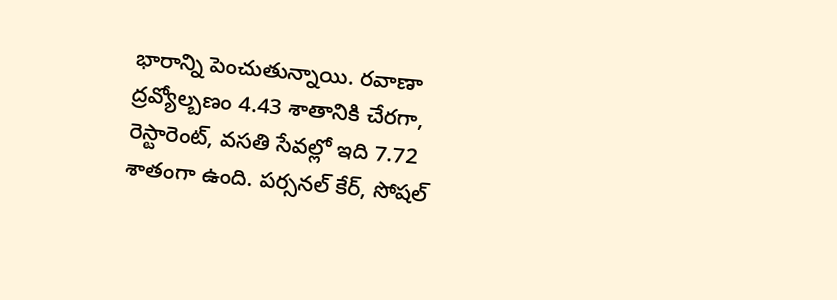భారాన్ని పెంచుతున్నాయి. రవాణా ద్రవ్యోల్బణం 4.43 శాతానికి చేరగా, రెస్టారెంట్, వసతి సేవల్లో ఇది 7.72 శాతంగా ఉంది. పర్సనల్ కేర్, సోషల్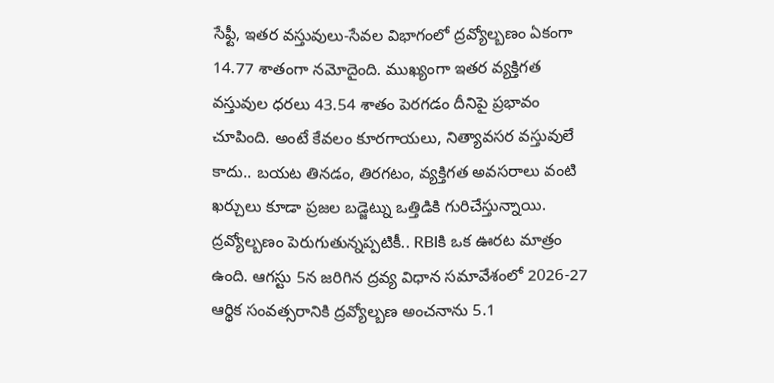సేఫ్టీ, ఇతర వస్తువులు-సేవల విభాగంలో ద్రవ్యోల్బణం ఏకంగా 14.77 శాతంగా నమోదైంది. ముఖ్యంగా ఇతర వ్యక్తిగత వస్తువుల ధరలు 43.54 శాతం పెరగడం దీనిపై ప్రభావం చూపింది. అంటే కేవలం కూరగాయలు, నిత్యావసర వస్తువులే కాదు.. బయట తినడం, తిరగటం, వ్యక్తిగత అవసరాలు వంటి ఖర్చులు కూడా ప్రజల బడ్జెట్ను ఒత్తిడికి గురిచేస్తున్నాయి.
ద్రవ్యోల్బణం పెరుగుతున్నప్పటికీ.. RBIకి ఒక ఊరట మాత్రం ఉంది. ఆగస్టు 5న జరిగిన ద్రవ్య విధాన సమావేశంలో 2026-27 ఆర్థిక సంవత్సరానికి ద్రవ్యోల్బణ అంచనాను 5.1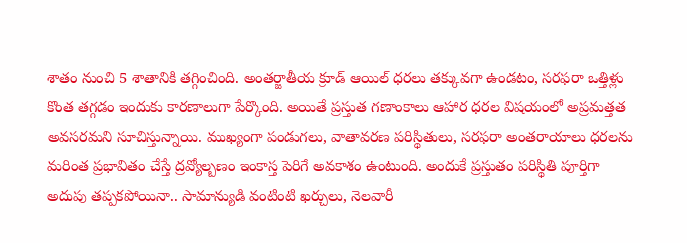శాతం నుంచి 5 శాతానికి తగ్గించింది. అంతర్జాతీయ క్రూడ్ ఆయిల్ ధరలు తక్కువగా ఉండటం, సరఫరా ఒత్తిళ్లు కొంత తగ్గడం ఇందుకు కారణాలుగా పేర్కొంది. అయితే ప్రస్తుత గణాంకాలు ఆహార ధరల విషయంలో అప్రమత్తత అవసరమని సూచిస్తున్నాయి. ముఖ్యంగా పండుగలు, వాతావరణ పరిస్థితులు, సరఫరా అంతరాయాలు ధరలను మరింత ప్రభావితం చేస్తే ద్రవ్యోల్బణం ఇంకాస్త పెరిగే అవకాశం ఉంటుంది. అందుకే ప్రస్తుతం పరిస్థితి పూర్తిగా అదుపు తప్పకపోయినా.. సామాన్యుడి వంటింటి ఖర్చులు, నెలవారీ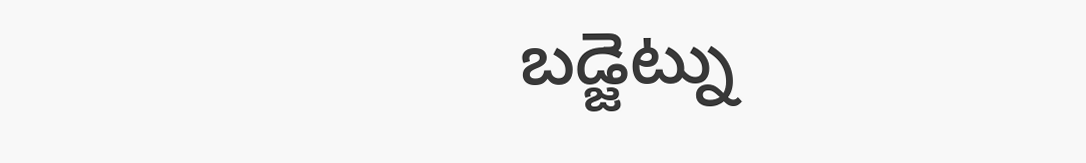బడ్జెట్ను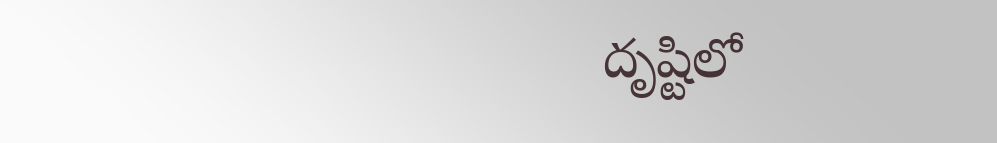దృష్టిలో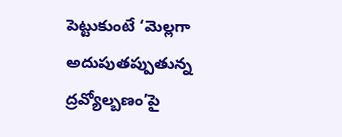పెట్టుకుంటే ‘మెల్లగా అదుపుతప్పుతున్న ద్రవ్యోల్బణం’పై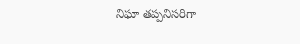నిఘా తప్పనిసరిగా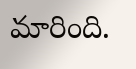మారింది.